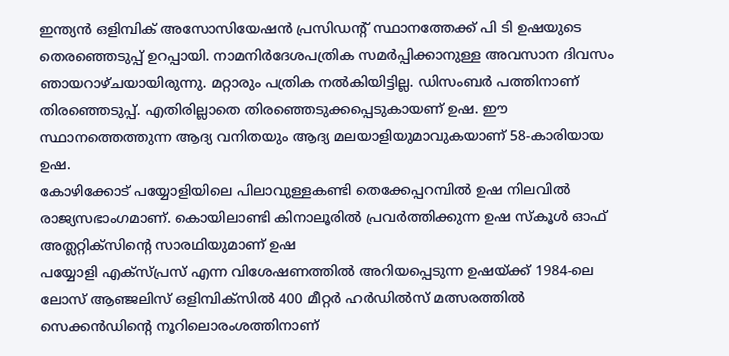ഇന്ത്യൻ ഒളിമ്പിക് അസോസിയേഷൻ പ്രസിഡൻ്റ് സ്ഥാനത്തേക്ക് പി ടി ഉഷയുടെ തെരഞ്ഞെടുപ്പ് ഉറപ്പായി. നാമനിർദേശപത്രിക സമർപ്പിക്കാനുള്ള അവസാന ദിവസം ഞായറാഴ്ചയായിരുന്നു. മറ്റാരും പത്രിക നൽകിയിട്ടില്ല. ഡിസംബർ പത്തിനാണ് തിരഞ്ഞെടുപ്പ്. എതിരില്ലാതെ തിരഞ്ഞെടുക്കപ്പെടുകായണ് ഉഷ. ഈ സ്ഥാനത്തെത്തുന്ന ആദ്യ വനിതയും ആദ്യ മലയാളിയുമാവുകയാണ് 58-കാരിയായ ഉഷ.
കോഴിക്കോട് പയ്യോളിയിലെ പിലാവുള്ളകണ്ടി തെക്കേപ്പറമ്പിൽ ഉഷ നിലവിൽ രാജ്യസഭാംഗമാണ്. കൊയിലാണ്ടി കിനാലൂരിൽ പ്രവർത്തിക്കുന്ന ഉഷ സ്കൂൾ ഓഫ് അത്ലറ്റിക്സിൻ്റെ സാരഥിയുമാണ് ഉഷ
പയ്യോളി എക്സ്പ്രസ് എന്ന വിശേഷണത്തിൽ അറിയപ്പെടുന്ന ഉഷയ്ക്ക് 1984-ലെ ലോസ് ആഞ്ജലിസ് ഒളിമ്പിക്സിൽ 400 മീറ്റർ ഹർഡിൽസ് മത്സരത്തിൽ സെക്കൻഡിന്റെ നൂറിലൊരംശത്തിനാണ്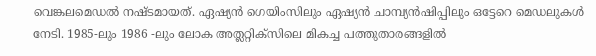വെങ്കലമെഡൽ നഷ്ടമായത്. ഏഷ്യൻ ഗെയിംസിലും ഏഷ്യൻ ചാമ്പ്യൻഷിപ്പിലും ഒട്ടേറെ മെഡലുകൾ നേടി. 1985-ലും 1986 -ലും ലോക അത്ലറ്റിക്സിലെ മികച്ച പത്തുതാരങ്ങളിൽ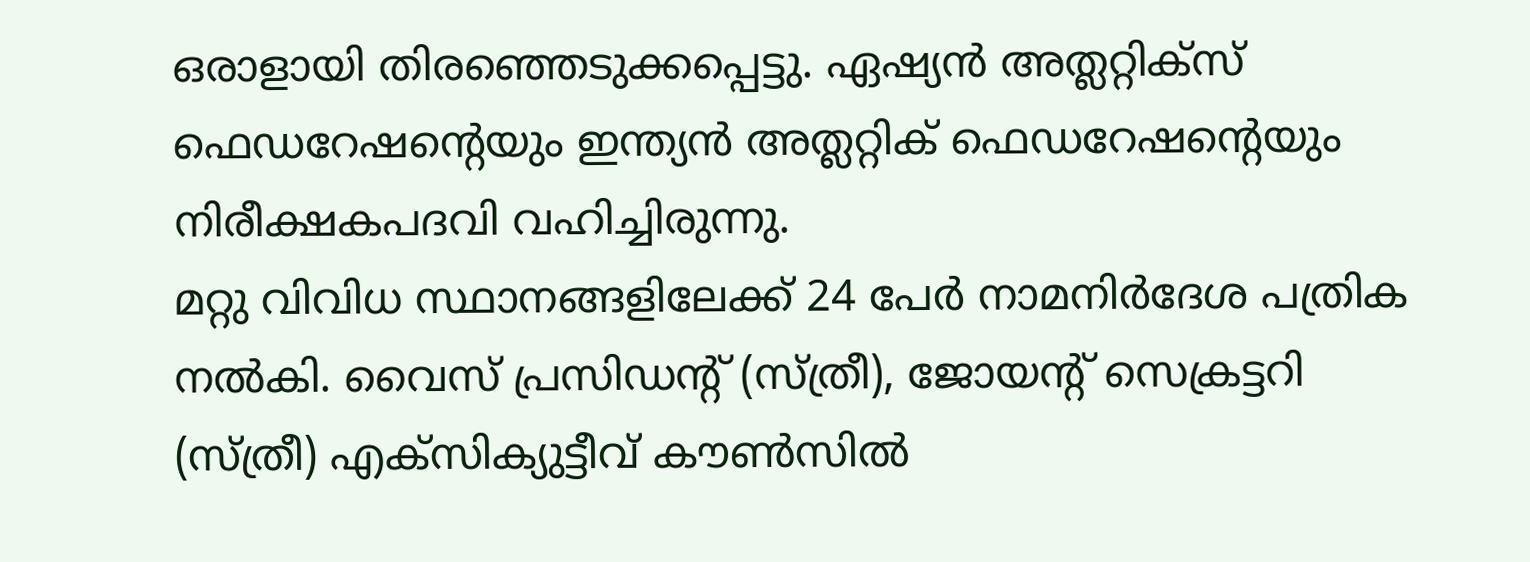ഒരാളായി തിരഞ്ഞെടുക്കപ്പെട്ടു. ഏഷ്യൻ അത്ലറ്റിക്സ് ഫെഡറേഷന്റെയും ഇന്ത്യൻ അത്ലറ്റിക് ഫെഡറേഷന്റെയും നിരീക്ഷകപദവി വഹിച്ചിരുന്നു.
മറ്റു വിവിധ സ്ഥാനങ്ങളിലേക്ക് 24 പേർ നാമനിർദേശ പത്രിക നൽകി. വൈസ് പ്രസിഡന്റ് (സ്ത്രീ), ജോയന്റ് സെക്രട്ടറി (സ്ത്രീ) എക്സിക്യുട്ടീവ് കൗൺസിൽ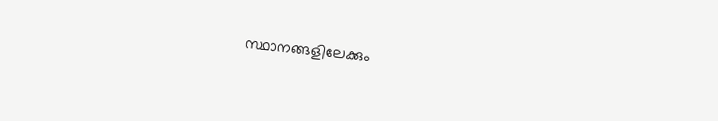സ്ഥാനങ്ങളിലേക്കും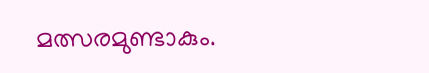മത്സരമുണ്ടാകും.